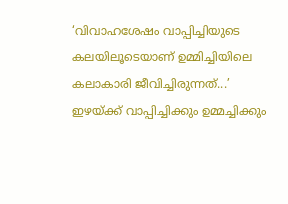‘വിവാഹശേഷം വാപ്പിച്ചിയുടെ കലയിലൂടെയാണ് ഉമ്മിച്ചിയിലെ കലാകാരി ജീവിച്ചിരുന്നത്...’ ഇഴയ്ക്ക് വാപ്പിച്ചിക്കും ഉമ്മച്ചിക്കും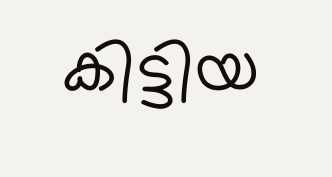കിട്ടിയ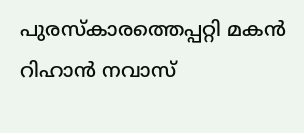പുരസ്കാരത്തെപ്പറ്റി മകന്‍ റിഹാന്‍ നവാസ്